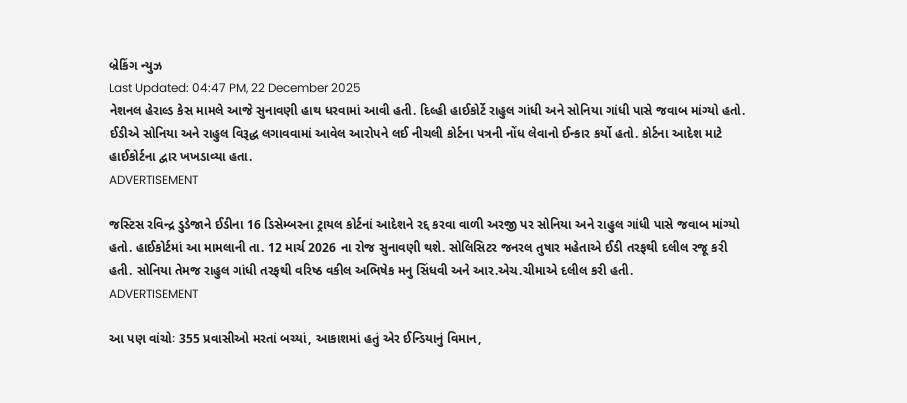બ્રેકિંગ ન્યુઝ
Last Updated: 04:47 PM, 22 December 2025
નેશનલ હેરાલ્ડ કેસ મામલે આજે સુનાવણી હાથ ધરવામાં આવી હતી. દિલ્હી હાઈકોર્ટે રાહુલ ગાંધી અને સોનિયા ગાંધી પાસે જવાબ માંગ્યો હતો. ઈડીએ સોનિયા અને રાહુલ વિરૂદ્ધ લગાવવામાં આવેલ આરોપને લઈ નીચલી કોર્ટના પત્રની નોંધ લેવાનો ઈન્કાર કર્યો હતો. કોર્ટના આદેશ માટે હાઈકોર્ટના દ્વાર ખખડાવ્યા હતા.
ADVERTISEMENT

જસ્ટિસ રવિન્દ્ર ડુડેજાને ઈડીના 16 ડિસેમ્બરના ટ્રાયલ કોર્ટનાં આદેશને રદ્દ કરવા વાળી અરજી પર સોનિયા અને રાહુલ ગાંધી પાસે જવાબ માંગ્યો હતો. હાઈકોર્ટમાં આ મામલાની તા. 12 માર્ચ 2026 ના રોજ સુનાવણી થશે. સોલિસિટર જનરલ તુષાર મહેતાએ ઈડી તરફથી દલીલ રજૂ કરી હતી. સોનિયા તેમજ રાહુલ ગાંધી તરફથી વરિષ્ઠ વકીલ અભિષેક મનુ સિંધવી અને આર.એચ.ચીમાએ દલીલ કરી હતી.
ADVERTISEMENT

આ પણ વાંચોઃ 355 પ્રવાસીઓ મરતાં બચ્યાં, આકાશમાં હતું એર ઈન્ડિયાનું વિમાન,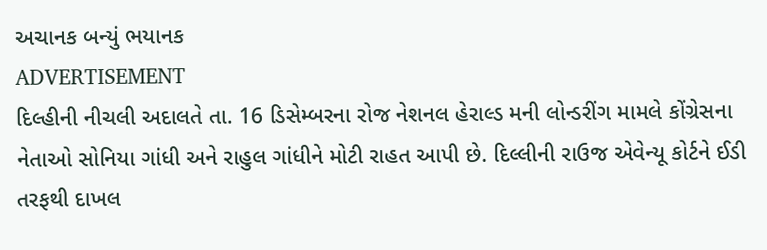અચાનક બન્યું ભયાનક
ADVERTISEMENT
દિલ્હીની નીચલી અદાલતે તા. 16 ડિસેમ્બરના રોજ નેશનલ હેરાલ્ડ મની લોન્ડરીંગ મામલે કોંગ્રેસના નેતાઓ સોનિયા ગાંધી અને રાહુલ ગાંધીને મોટી રાહત આપી છે. દિલ્લીની રાઉજ એવેન્યૂ કોર્ટને ઈડી તરફથી દાખલ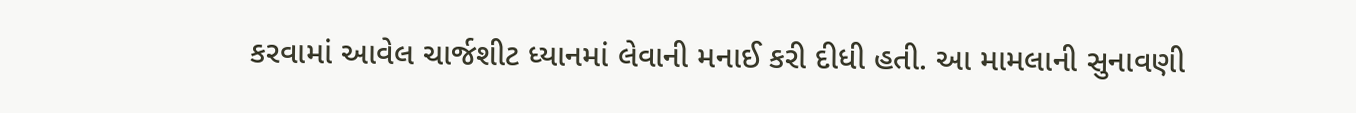કરવામાં આવેલ ચાર્જશીટ ધ્યાનમાં લેવાની મનાઈ કરી દીધી હતી. આ મામલાની સુનાવણી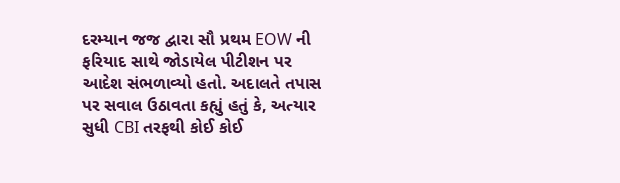દરમ્યાન જજ દ્વારા સૌ પ્રથમ EOW ની ફરિયાદ સાથે જોડાયેલ પીટીશન પર આદેશ સંભળાવ્યો હતો. અદાલતે તપાસ પર સવાલ ઉઠાવતા કહ્યું હતું કે, અત્યાર સુધી CBI તરફથી કોઈ કોઈ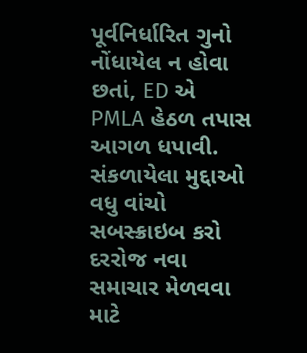પૂર્વનિર્ધારિત ગુનો નોંધાયેલ ન હોવા છતાં, ED એ PMLA હેઠળ તપાસ આગળ ધપાવી.
સંકળાયેલા મુદ્દાઓ
વધુ વાંચો
સબસ્ક્રાઇબ કરો
દરરોજ નવા સમાચાર મેળવવા માટે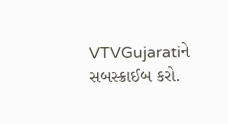VTVGujaratiને સબસ્ક્રાઈબ કરો.